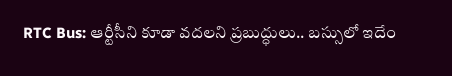RTC Bus: ఆర్టీసీని కూడా వదలని ప్రబుద్ధులు.. బస్సులో ఇదేం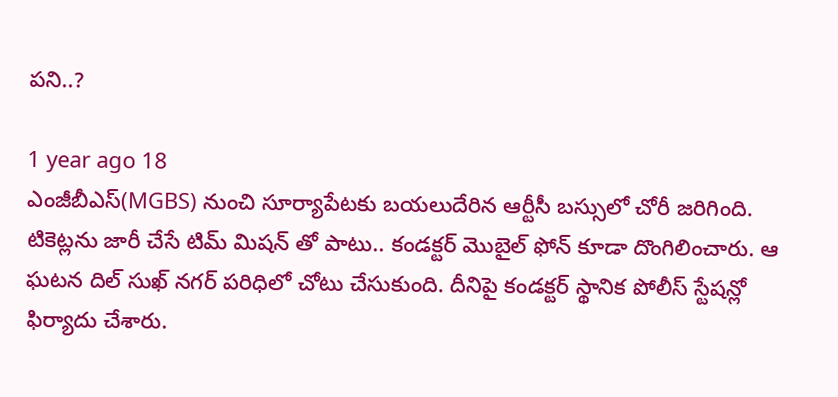పని..?

1 year ago 18
ఎంజీబీఎస్(MGBS) నుంచి సూర్యాపేటకు బయలుదేరిన ఆర్టీసీ బస్సులో చోరీ జరిగింది. టికెట్లను జారీ చేసే టిమ్ మిషన్ తో పాటు.. కండక్టర్ మొబైల్ ఫోన్ కూడా దొంగిలించారు. ఆ ఘటన దిల్ సుఖ్ నగర్ పరిధిలో చోటు చేసుకుంది. దీనిపై కండక్టర్ స్థానిక పోలీస్ స్టేషన్లో ఫిర్యాదు చేశారు.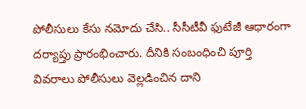పోలీసులు కేసు నమోదు చేసి.. సీసీటీవీ ఫుటేజీ ఆధారంగా దర్యాప్తు ప్రారంభించారు. దీనికి సంబంధించి పూర్తి వివరాలు పోలీసులు వెల్లడించిన దాని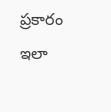ప్రకారం ఇలా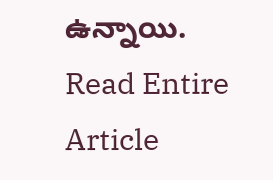ఉన్నాయి.
Read Entire Article